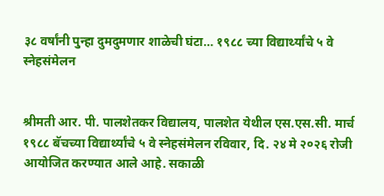३८ वर्षांनी पुन्हा दुमदुमणार शाळेची घंटा… १९८८ च्या विद्यार्थ्यांचे ५ वे स्नेहसंमेलन


श्रीमती आर. पी. पालशेतकर विद्यालय, पालशेत येथील एस.एस.सी. मार्च १९८८ बॅचच्या विद्यार्थ्यांचे ५ वे स्नेहसंमेलन रविवार, दि. २४ मे २०२६ रोजी आयोजित करण्यात आले आहे. सकाळी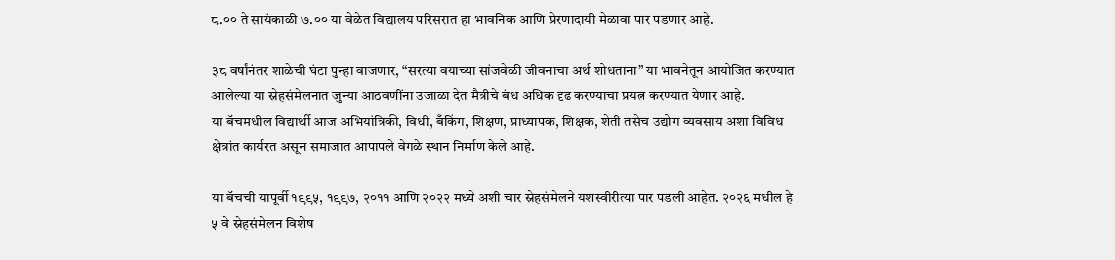८.०० ते सायंकाळी ७.०० या वेळेत विद्यालय परिसरात हा भावनिक आणि प्रेरणादायी मेळावा पार पडणार आहे.

३८ वर्षांनंतर शाळेची घंटा पुन्हा वाजणार, “सरत्या वयाच्या सांजवेळी जीवनाचा अर्थ शोधताना” या भावनेतून आयोजित करण्यात आलेल्या या स्नेहसंमेलनात जुन्या आठवणींना उजाळा देत मैत्रीचे बंध अधिक दृढ करण्याचा प्रयत्न करण्यात येणार आहे.
या बॅचमधील विद्यार्थी आज अभियांत्रिकी, विधी, बँकिंग, शिक्षण, प्राध्यापक, शिक्षक, शेती तसेच उद्योग व्यवसाय अशा विविध क्षेत्रांत कार्यरत असून समाजात आपापले वेगळे स्थान निर्माण केले आहे.

या बॅचची यापूर्वी १९९५, १९९७, २०११ आणि २०२२ मध्ये अशी चार स्नेहसंमेलने यशस्वीरीत्या पार पडली आहेत. २०२६ मधील हे ५ वे स्नेहसंमेलन विशेष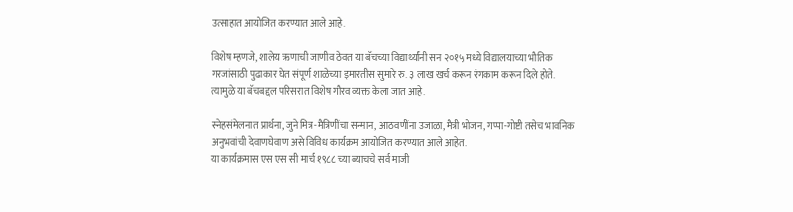उत्साहात आयोजित करण्यात आले आहे.

विशेष म्हणजे, शालेय ऋणाची जाणीव ठेवत या बॅचच्या विद्यार्थ्यांनी सन २०१५ मध्ये विद्यालयाच्या भौतिक गरजांसाठी पुढाकार घेत संपूर्ण शाळेच्या इमारतीस सुमारे रु. ३ लाख खर्च करून रंगकाम करून दिले होते. त्यामुळे या बॅचबद्दल परिसरात विशेष गौरव व्यक्त केला जात आहे.

स्नेहसंमेलनात प्रार्थना, जुने मित्र-मैत्रिणींचा सन्मान, आठवणींना उजाळा, मैत्री भोजन, गप्पा-गोष्टी तसेच भावनिक अनुभवांची देवाणघेवाण असे विविध कार्यक्रम आयोजित करण्यात आले आहेत.
या कार्यक्रमास एस एस सी मार्च १९८८ च्या ब्याचचे सर्व माजी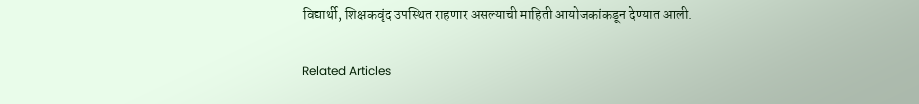विद्यार्थी, शिक्षकवृंद उपस्थित राहणार असल्याची माहिती आयोजकांकडून देण्यात आली.

Related Articles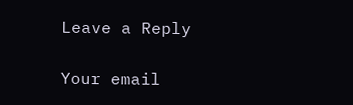Leave a Reply

Your email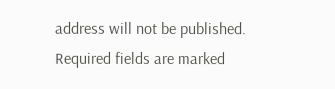address will not be published. Required fields are marked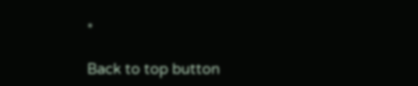*

Back to top button